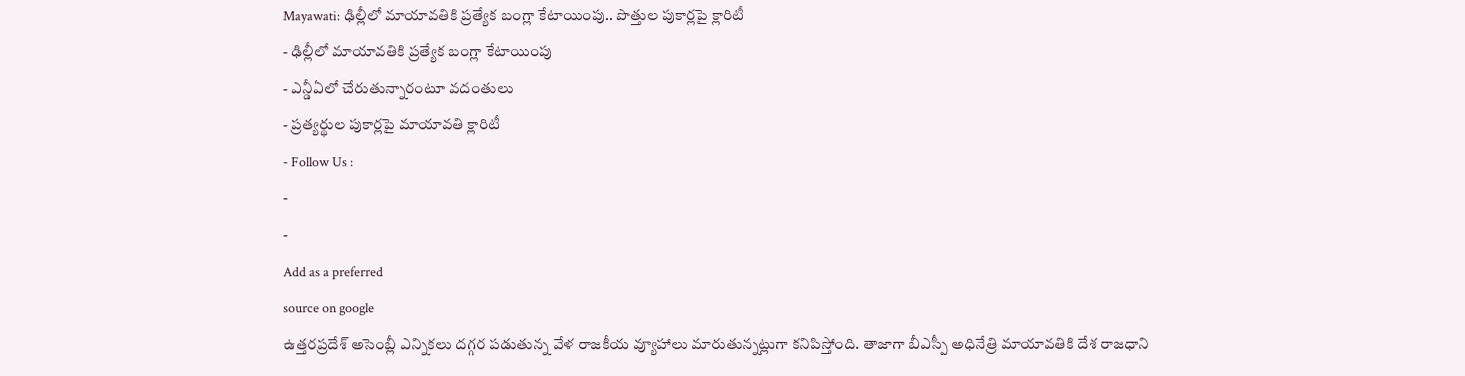Mayawati: ఢిల్లీలో మాయావతికి ప్రత్యేక బంగ్లా కేటాయింపు.. పొత్తుల పుకార్లపై క్లారిటీ
- ఢిల్లీలో మాయావతికి ప్రత్యేక బంగ్లా కేటాయింపు
- ఎన్డీఏలో చేరుతున్నారంటూ వదంతులు
- ప్రత్యర్థుల పుకార్లపై మాయావతి క్లారిటీ
- Follow Us :
-
-
Add as a preferred
source on google
ఉత్తరప్రదేశ్ అసెంబ్లీ ఎన్నికలు దగ్గర పడుతున్న వేళ రాజకీయ వ్యూహాలు మారుతున్నట్లుగా కనిపిస్తోంది. తాజాగా బీఎస్పీ అధినేత్రి మాయావతికి దేశ రాజధాని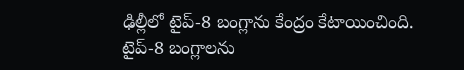ఢిల్లీలో టైప్-8 బంగ్లాను కేంద్రం కేటాయించింది. టైప్-8 బంగ్లాలను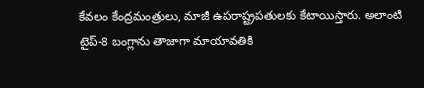కేవలం కేంద్రమంత్రులు, మాజీ ఉపరాష్ట్రపతులకు కేటాయిస్తారు. అలాంటి టైప్-8 బంగ్లాను తాజాగా మాయావతికి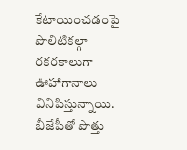కేటాయించడంపై పొలిటికల్గా రకరకాలుగా ఊహాగానాలు వినిపిస్తున్నాయి. బీజేపీతో పొత్తు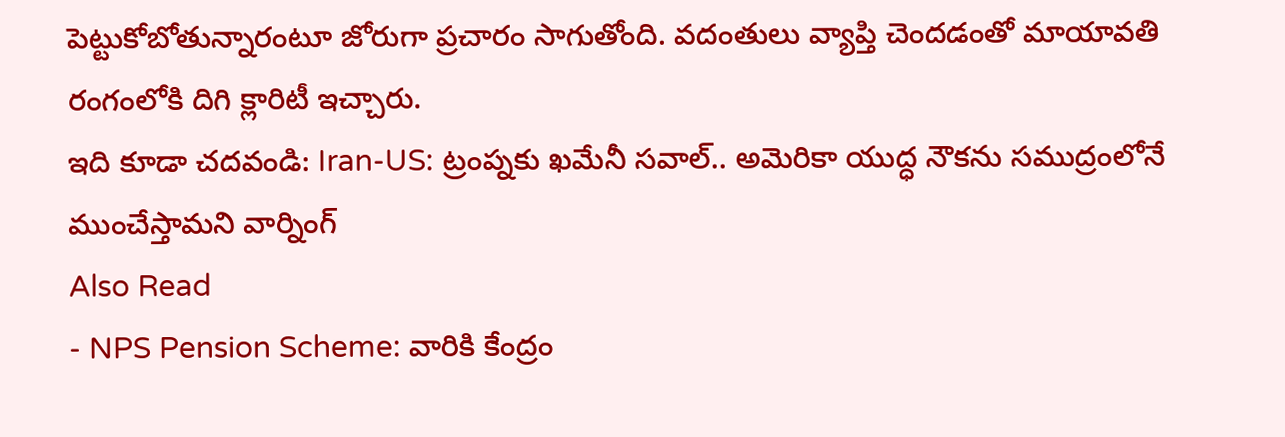పెట్టుకోబోతున్నారంటూ జోరుగా ప్రచారం సాగుతోంది. వదంతులు వ్యాప్తి చెందడంతో మాయావతి రంగంలోకి దిగి క్లారిటీ ఇచ్చారు.
ఇది కూడా చదవండి: Iran-US: ట్రంప్నకు ఖమేనీ సవాల్.. అమెరికా యుద్ధ నౌకను సముద్రంలోనే ముంచేస్తామని వార్నింగ్
Also Read
- NPS Pension Scheme: వారికి కేంద్రం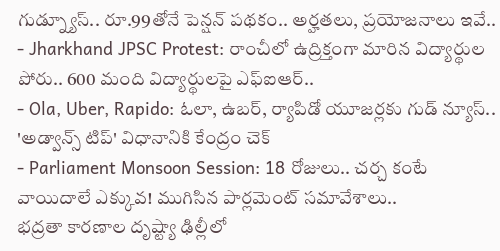గుడ్న్యూస్.. రూ.99తోనే పెన్షన్ పథకం.. అర్హతలు, ప్రయోజనాలు ఇవే..
- Jharkhand JPSC Protest: రాంచీలో ఉద్రిక్తంగా మారిన విద్యార్థుల పోరు.. 600 మంది విద్యార్థులపై ఎఫ్ఐఆర్..
- Ola, Uber, Rapido: ఓలా, ఉబర్, ర్యాపిడో యూజర్లకు గుడ్ న్యూస్.. 'అడ్వాన్స్ టిప్' విధానానికి కేంద్రం చెక్
- Parliament Monsoon Session: 18 రోజులు.. చర్చ కంటే వాయిదాలే ఎక్కువ! ముగిసిన పార్లమెంట్ సమావేశాలు..
భద్రతా కారణాల దృష్ట్యా ఢిల్లీలో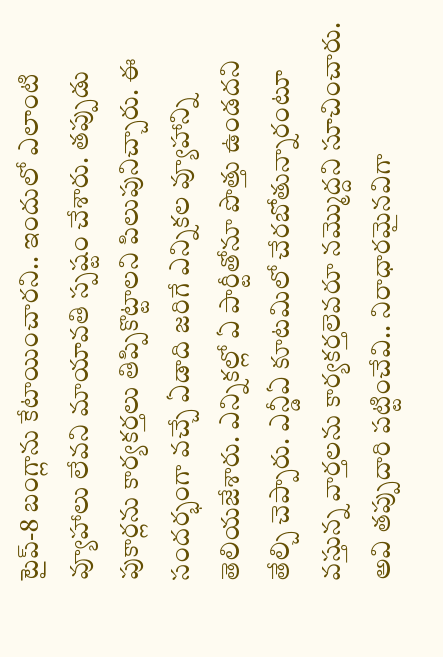టైప్-8 బంగ్లాను కేటాయించారని.. ఇందులో ఎలాంటి వ్యూహాలు లేవని మాయావతి స్పష్టం చేశారు. తప్పుడు పుకార్లను కార్యకర్తలు తిప్పికొట్టాలని పిలుపునిచ్చారు. ఈ సందర్భంగా వచ్చే ఏడాది జరిగే ఎన్నికల వ్యూహాన్ని తెలియజేశారు. ఎన్నికల్లో ఏ పార్టీతోనూ పొత్తు ఉండదని తేల్చి చెప్పారు. ఎన్డీఏ కూటమిలో చేరబోతున్నారంటూ వస్తున్న వార్తలను కార్యకర్తలెవరూ నమ్మొద్దని సూచించారు. అవి తప్పుదారి పట్టించేవి.. నిరాధారమైనవిగా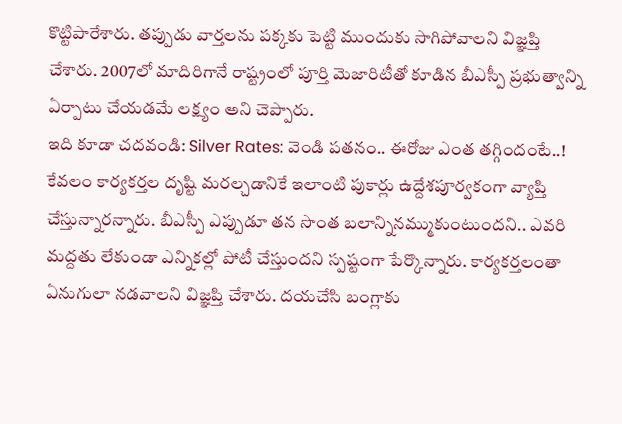కొట్టిపారేశారు. తప్పుడు వార్తలను పక్కకు పెట్టి ముందుకు సాగిపోవాలని విజ్ఞప్తి చేశారు. 2007లో మాదిరిగానే రాష్ట్రంలో పూర్తి మెజారిటీతో కూడిన బీఎస్పీ ప్రభుత్వాన్ని ఏర్పాటు చేయడమే లక్ష్యం అని చెప్పారు.
ఇది కూడా చదవండి: Silver Rates: వెండి పతనం.. ఈరోజు ఎంత తగ్గిందంటే..!
కేవలం కార్యకర్తల దృష్టి మరల్చడానికే ఇలాంటి పుకార్లు ఉద్దేశపూర్వకంగా వ్యాప్తి చేస్తున్నారన్నారు. బీఎస్పీ ఎప్పుడూ తన సొంత బలాన్నినమ్ముకుంటుందని.. ఎవరి మద్దతు లేకుండా ఎన్నికల్లో పోటీ చేస్తుందని స్పష్టంగా పేర్కొన్నారు. కార్యకర్తలంతా ఏనుగులా నడవాలని విజ్ఞప్తి చేశారు. దయచేసి బంగ్లాకు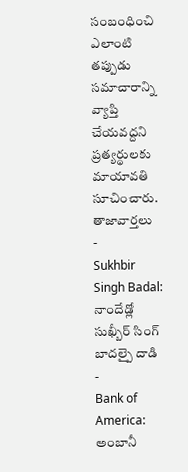సంబంధించి ఎలాంటి తప్పుడు సమాచారాన్ని వ్యాప్తి చేయవద్దని ప్రత్యర్థులకు మాయావతి సూచించారు.
తాజావార్తలు
-
Sukhbir Singh Badal: నాందేడ్లో సుఖ్బీర్ సింగ్ బాదల్పై దాడి
-
Bank of America: అంబానీ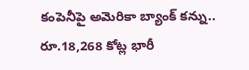కంపెనీపై అమెరికా బ్యాంక్ కన్ను.. రూ.18,268 కోట్ల భారీ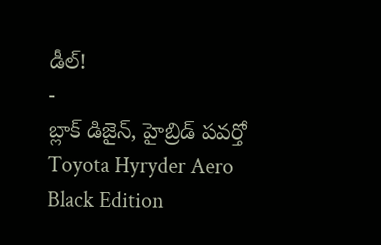డీల్!
-
బ్లాక్ డిజైన్, హైబ్రిడ్ పవర్తో Toyota Hyryder Aero Black Edition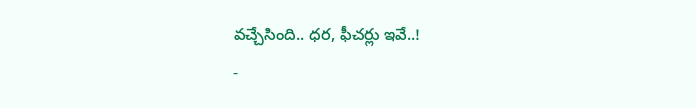వచ్చేసింది.. ధర, ఫీచర్లు ఇవే..!
-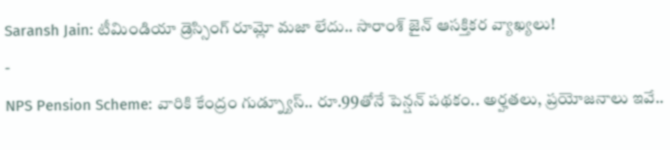Saransh Jain: టీమిండియా డ్రెస్సింగ్ రూమ్లో మజా లేదు.. సారాంశ్ జైన్ ఆసక్తికర వ్యాఖ్యలు!
-
NPS Pension Scheme: వారికి కేంద్రం గుడ్న్యూస్.. రూ.99తోనే పెన్షన్ పథకం.. అర్హతలు, ప్రయోజనాలు ఇవే..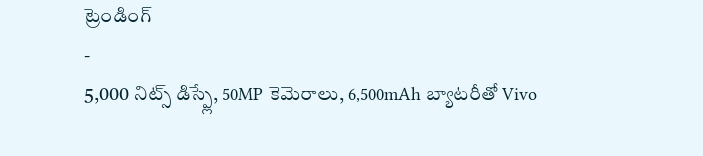ట్రెండింగ్
-
5,000 నిట్స్ డిస్ప్లే, 50MP కెమెరాలు, 6,500mAh బ్యాటరీతో Vivo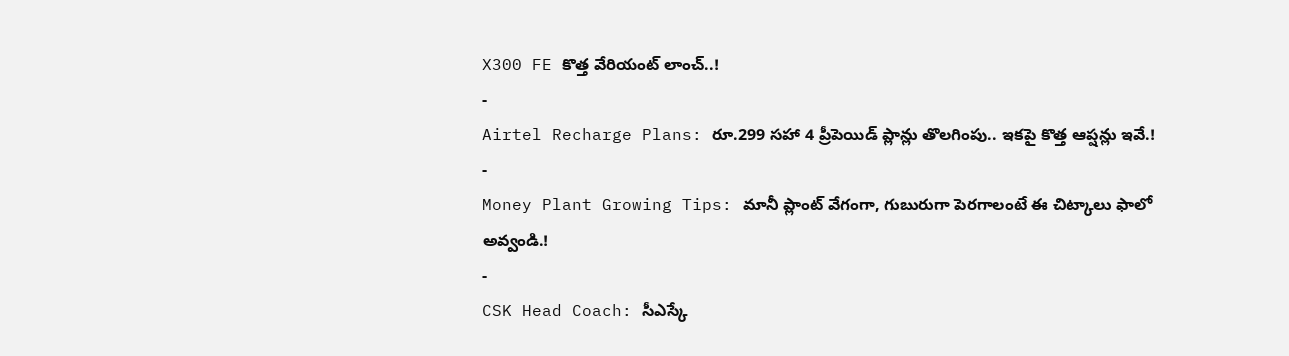X300 FE కొత్త వేరియంట్ లాంచ్..!
-
Airtel Recharge Plans: రూ.299 సహా 4 ప్రీపెయిడ్ ప్లాన్లు తొలగింపు.. ఇకపై కొత్త ఆప్షన్లు ఇవే.!
-
Money Plant Growing Tips: మానీ ప్లాంట్ వేగంగా, గుబురుగా పెరగాలంటే ఈ చిట్కాలు ఫాలో అవ్వండి.!
-
CSK Head Coach: సీఎస్కే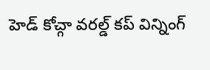హెడ్ కోచ్గా వరల్డ్ కప్ విన్నింగ్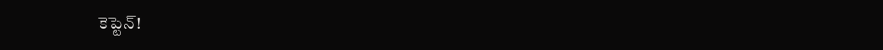కెప్టెన్!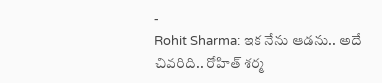-
Rohit Sharma: ఇక నేను ఆడను.. అదే చివరిది.. రోహిత్ శర్మ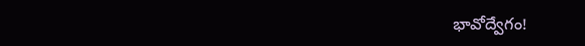భావోద్వేగం!